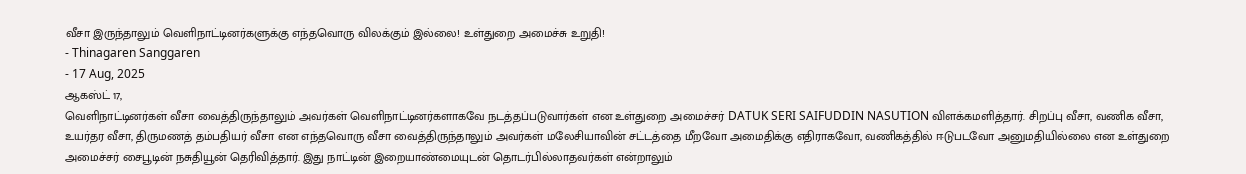வீசா இருந்தாலும் வெளிநாட்டினர்களுக்கு எந்தவொரு விலக்கும் இல்லை! உள்துறை அமைச்சு உறுதி!
- Thinagaren Sanggaren
- 17 Aug, 2025
ஆகஸ்ட் 17,
வெளிநாட்டினர்கள் வீசா வைத்திருந்தாலும் அவர்கள் வெளிநாட்டினர்களாகவே நடத்தப்படுவார்கள் என உள்துறை அமைச்சர் DATUK SERI SAIFUDDIN NASUTION விளக்கமளித்தார். சிறப்பு வீசா, வணிக வீசா, உயர்தர வீசா, திருமணத் தம்பதியர் வீசா என எந்தவொரு வீசா வைத்திருந்தாலும் அவர்கள் மலேசியாவின் சட்டத்தை மீறவோ அமைதிக்கு எதிராகவோ, வணிகத்தில் ஈடுபடவோ அனுமதியில்லை என உள்துறை அமைச்சர் சைபூடின் நசுதியூன் தெரிவித்தார். இது நாட்டின் இறையாண்மையுடன் தொடர்பில்லாதவர்கள் என்றாலும்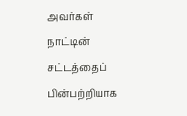அவர்கள் நாட்டின் சட்டத்தைப் பின்பற்றியாக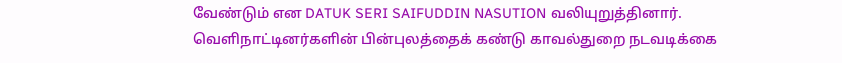வேண்டும் என DATUK SERI SAIFUDDIN NASUTION வலியுறுத்தினார்.
வெளிநாட்டினர்களின் பின்புலத்தைக் கண்டு காவல்துறை நடவடிக்கை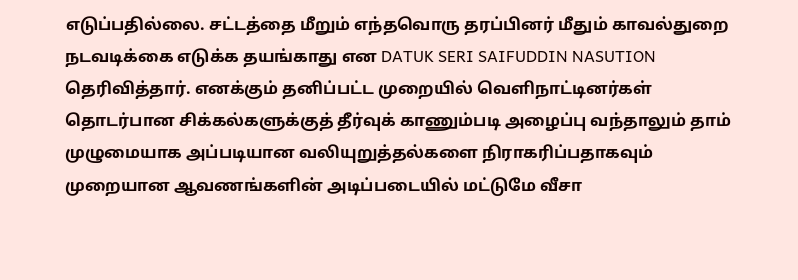எடுப்பதில்லை. சட்டத்தை மீறும் எந்தவொரு தரப்பினர் மீதும் காவல்துறை நடவடிக்கை எடுக்க தயங்காது என DATUK SERI SAIFUDDIN NASUTION தெரிவித்தார். எனக்கும் தனிப்பட்ட முறையில் வெளிநாட்டினர்கள் தொடர்பான சிக்கல்களுக்குத் தீர்வுக் காணும்படி அழைப்பு வந்தாலும் தாம் முழுமையாக அப்படியான வலியுறுத்தல்களை நிராகரிப்பதாகவும் முறையான ஆவணங்களின் அடிப்படையில் மட்டுமே வீசா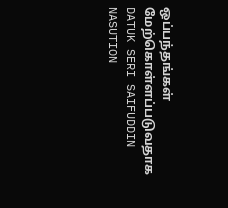ஒப்பந்தங்கள் மேற்கொள்ளப்படுவதாக DATUK SERI SAIFUDDIN NASUTION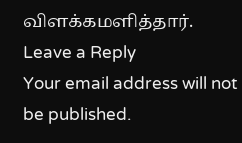விளக்கமளித்தார்.
Leave a Reply
Your email address will not be published.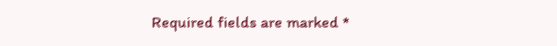Required fields are marked *